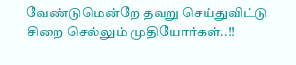வேண்டுமென்றே தவறு செய்துவிட்டு சிறை செல்லும் முதியோர்கள்..!!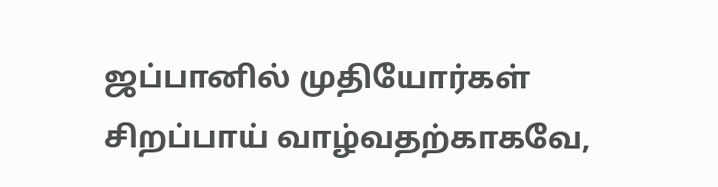ஜப்பானில் முதியோர்கள் சிறப்பாய் வாழ்வதற்காகவே,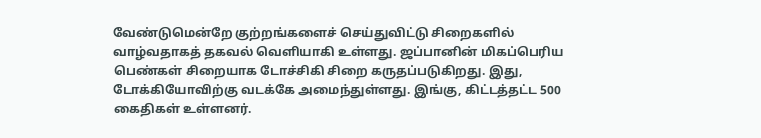வேண்டுமென்றே குற்றங்களைச் செய்துவிட்டு சிறைகளில் வாழ்வதாகத் தகவல் வெளியாகி உள்ளது. ஜப்பானின் மிகப்பெரிய பெண்கள் சிறையாக டோச்சிகி சிறை கருதப்படுகிறது. இது, டோக்கியோவிற்கு வடக்கே அமைந்துள்ளது. இங்கு, கிட்டத்தட்ட 500 கைதிகள் உள்ளனர்.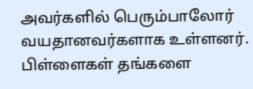அவர்களில் பெரும்பாலோர் வயதானவர்களாக உள்ளனர். பிள்ளைகள் தங்களை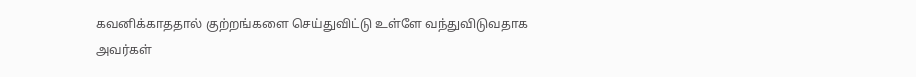கவனிக்காததால் குற்றங்களை செய்துவிட்டு உள்ளே வந்துவிடுவதாக அவர்கள்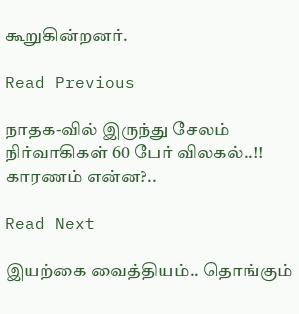கூறுகின்றனர்.

Read Previous

நாதக-வில் இருந்து சேலம் நிர்வாகிகள் 60 பேர் விலகல்..!! காரணம் என்ன?..

Read Next

இயற்கை வைத்தியம்.. தொங்கும்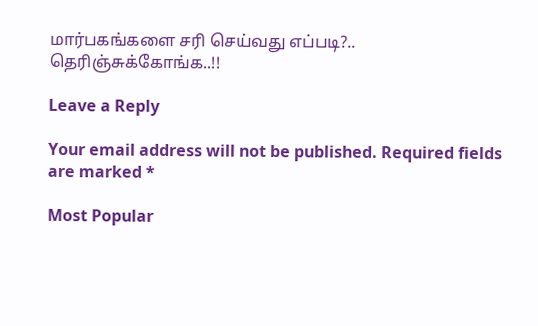மார்பகங்களை சரி செய்வது எப்படி?.. தெரிஞ்சுக்கோங்க..!!

Leave a Reply

Your email address will not be published. Required fields are marked *

Most Popular